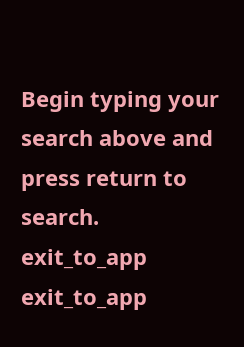Begin typing your search above and press return to search.
exit_to_app
exit_to_app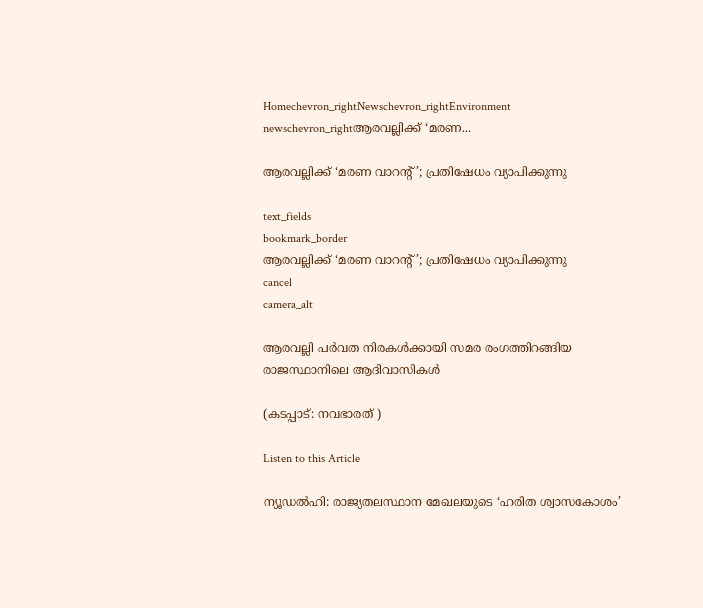Homechevron_rightNewschevron_rightEnvironment newschevron_rightആരവല്ലിക്ക് ‘മരണ...

ആരവല്ലിക്ക് ‘മരണ വാറന്റ്’; പ്രതിഷേധം വ്യാപിക്കുന്നു

text_fields
bookmark_border
ആരവല്ലിക്ക് ‘മരണ വാറന്റ്’; പ്രതിഷേധം വ്യാപിക്കുന്നു
cancel
camera_alt

ആരവല്ലി പർവത നിരകൾക്കായി സമര രംഗത്തിറങ്ങിയ രാജസ്ഥാനിലെ ആദിവാസികൾ

(കടപ്പാട്: നവഭാരത് )

Listen to this Article

ന്യൂഡൽഹി: രാജ്യതലസ്ഥാന മേഖലയുടെ ‘ഹരിത ശ്വാസകോശം’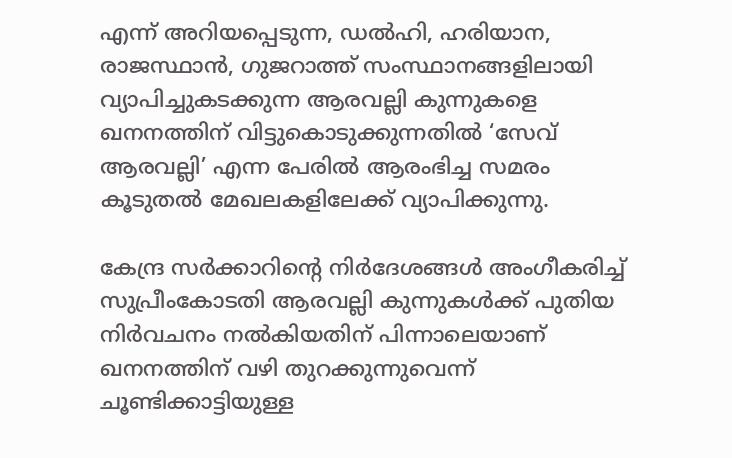എന്ന് അറിയപ്പെടുന്ന, ഡൽഹി, ഹരിയാന, രാജസ്ഥാൻ, ഗുജറാത്ത് സംസ്ഥാനങ്ങളിലായി വ്യാപിച്ചുകടക്കുന്ന ആരവല്ലി കുന്നുകളെ ഖനനത്തിന് വിട്ടുകൊടുക്കുന്നതിൽ ‘സേവ് ആരവല്ലി’ എന്ന പേരിൽ ആരംഭിച്ച സമരം കൂടുതൽ മേഖലകളിലേക്ക് വ്യാപിക്കുന്നു.

കേന്ദ്ര സർക്കാറിന്റെ നിർദേശങ്ങൾ അംഗീകരിച്ച് സുപ്രീംകോടതി ആരവല്ലി കുന്നുകൾക്ക് പുതിയ നിർവചനം നൽകിയതിന് പിന്നാലെയാണ് ഖനനത്തിന് വഴി തുറക്കുന്നുവെന്ന് ചൂണ്ടിക്കാട്ടിയുള്ള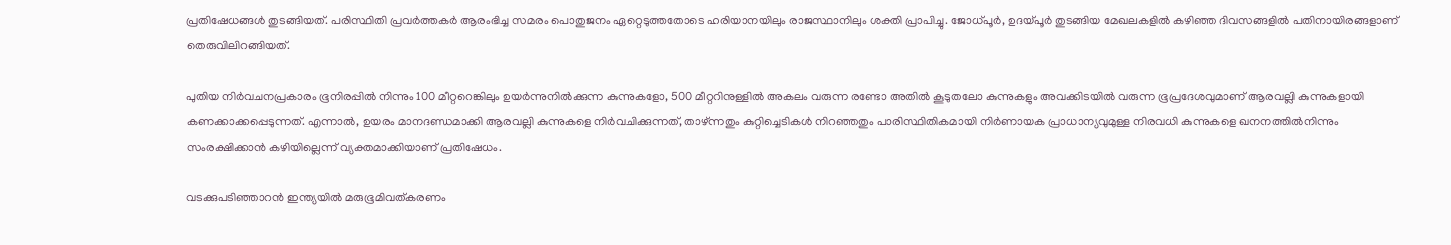പ്രതിഷേധങ്ങൾ തുടങ്ങിയത്. പരിസ്ഥിതി പ്രവർത്തകർ ആരംഭിച്ച സമരം പൊതുജനം ഏറ്റെടുത്തതോടെ ഹരിയാനയിലും രാജസ്ഥാനിലും ശക്തി പ്രാപിച്ചു. ജോധ്പൂർ, ഉദയ്പൂർ തുടങ്ങിയ മേഖലകളിൽ കഴിഞ്ഞ ദിവസങ്ങളിൽ പതിനായിരങ്ങളാണ് തെരുവിലിറങ്ങിയത്.

പുതിയ നിർവചനപ്രകാരം ഭൂനിരപ്പിൽ നിന്നും 100 മീറ്ററെങ്കിലും ഉയർന്നുനിൽക്കുന്ന കുന്നുകളോ, 500 മീറ്ററിനുള്ളിൽ അകലം വരുന്ന രണ്ടോ അതിൽ കൂടുതലോ കുന്നുകളും അവക്കിടയിൽ വരുന്ന ഭൂപ്രദേശവുമാണ് ആരവല്ലി കുന്നുകളായി കണക്കാക്കപ്പെടുന്നത്. എന്നാൽ, ഉയരം മാനദണ്ഡമാക്കി ആരവല്ലി കുന്നുകളെ നിർവചിക്കുന്നത്, താഴ്ന്നതും കുറ്റിച്ചെടികൾ നിറഞ്ഞതും പാരിസ്ഥിതികമായി നിർണായക പ്രാധാന്യവുമുള്ള നിരവധി കുന്നുകളെ ഖനനത്തിൽനിന്നും സംരക്ഷിക്കാൻ കഴിയില്ലെന്ന് വ്യക്തമാക്കിയാണ് പ്രതിഷേധം.

വടക്കുപടിഞ്ഞാറൻ ഇന്ത്യയിൽ മരുഭൂമിവത്കരണം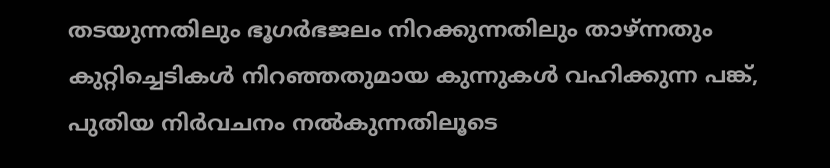തടയുന്നതിലും ഭൂഗർഭജലം നിറക്കുന്നതിലും താഴ്ന്നതും കുറ്റിച്ചെടികൾ നിറഞ്ഞതുമായ കുന്നുകൾ വഹിക്കുന്ന പങ്ക്, പുതിയ നിർവചനം നൽകുന്നതിലൂടെ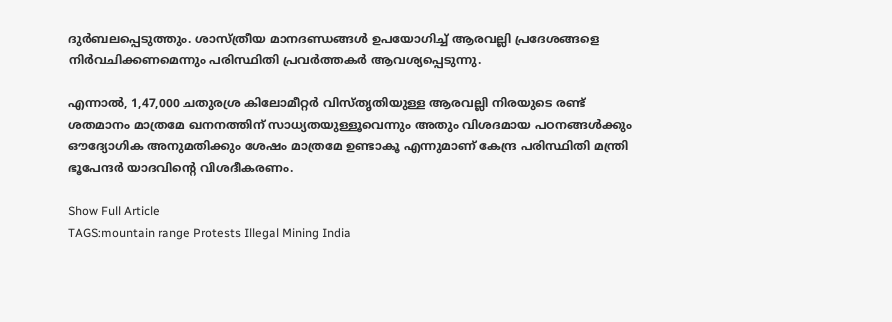ദുർബലപ്പെടുത്തും. ശാസ്ത്രീയ മാനദണ്ഡങ്ങൾ ഉപയോഗിച്ച് ആരവല്ലി പ്രദേശങ്ങളെ നിർവചിക്കണമെന്നും പരിസ്ഥിതി പ്രവർത്തകർ ആവശ്യപ്പെടുന്നു.

എന്നാൽ, 1,47,000 ചതുരശ്ര കിലോമീറ്റർ വിസ്തൃതിയുള്ള ആരവല്ലി നിരയുടെ രണ്ട് ശതമാനം മാത്രമേ ഖനനത്തിന് സാധ്യതയുള്ളൂവെന്നും അതും വിശദമായ പഠനങ്ങൾക്കും ഔദ്യോഗിക അനുമതിക്കും ശേഷം മാത്രമേ ഉണ്ടാകൂ എന്നുമാണ് കേന്ദ്ര പരിസ്ഥിതി മന്ത്രി ഭൂപേന്ദർ യാദവിന്റെ വിശദീകരണം.

Show Full Article
TAGS:mountain range Protests Illegal Mining India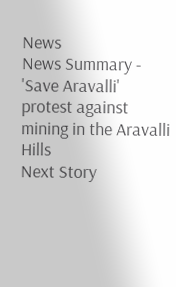News
News Summary - 'Save Aravalli' protest against mining in the Aravalli Hills
Next Story